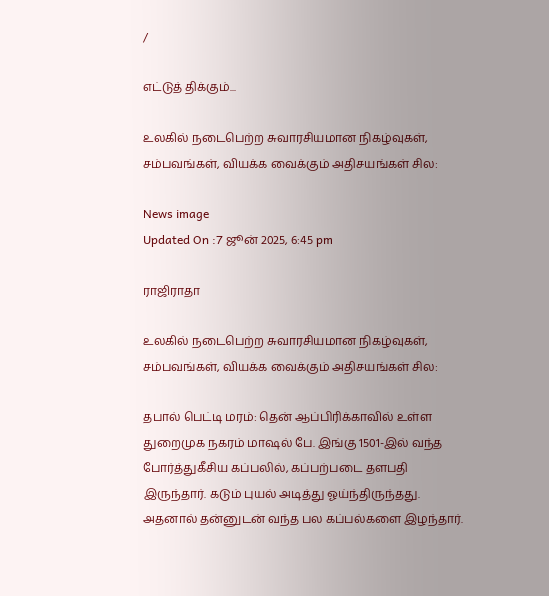/

எட்டுத் திக்கும்...

உலகில் நடைபெற்ற சுவாரசியமான நிகழ்வுகள், சம்பவங்கள், வியக்க வைக்கும் அதிசயங்கள் சில:

News image
Updated On :7 ஜூன் 2025, 6:45 pm

ராஜிராதா

உலகில் நடைபெற்ற சுவாரசியமான நிகழ்வுகள், சம்பவங்கள், வியக்க வைக்கும் அதிசயங்கள் சில:

தபால் பெட்டி மரம்: தென் ஆப்பிரிக்காவில் உள்ள துறைமுக நகரம் மாஷல் பே. இங்கு 1501-இல் வந்த போர்த்துகீசிய கப்பலில், கப்பற்படை தளபதி இருந்தார். கடும் புயல் அடித்து ஓய்ந்திருந்தது. அதனால் தன்னுடன் வந்த பல கப்பல்களை இழந்தார்.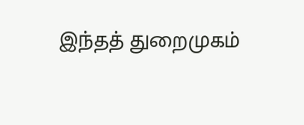இந்தத் துறைமுகம்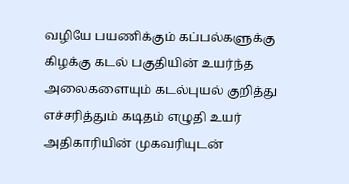வழியே பயணிக்கும் கப்பல்களுக்கு கிழக்கு கடல் பகுதியின் உயர்ந்த அலைகளையும் கடல்புயல் குறித்து எச்சரித்தும் கடிதம் எழுதி உயர் அதிகாரியின் முகவரியுடன்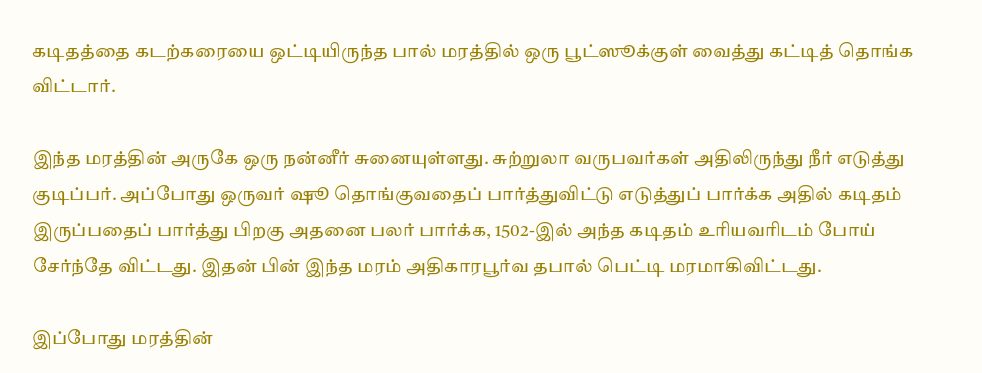கடிதத்தை கடற்கரையை ஒட்டியிருந்த பால் மரத்தில் ஒரு பூட்ஸூக்குள் வைத்து கட்டித் தொங்க விட்டார்.

இந்த மரத்தின் அருகே ஒரு நன்னீர் சுனையுள்ளது. சுற்றுலா வருபவர்கள் அதிலிருந்து நீர் எடுத்து குடிப்பர். அப்போது ஒருவர் ஷூ தொங்குவதைப் பார்த்துவிட்டு எடுத்துப் பார்க்க அதில் கடிதம் இருப்பதைப் பார்த்து பிறகு அதனை பலர் பார்க்க, 1502-இல் அந்த கடிதம் உரியவரிடம் போய் சேர்ந்தே விட்டது. இதன் பின் இந்த மரம் அதிகாரபூர்வ தபால் பெட்டி மரமாகிவிட்டது.

இப்போது மரத்தின்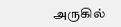அருகில்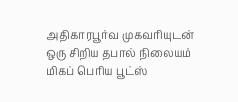அதிகாரபூர்வ முகவரியுடன் ஒரு சிறிய தபால் நிலையம் மிகப் பெரிய பூட்ஸ்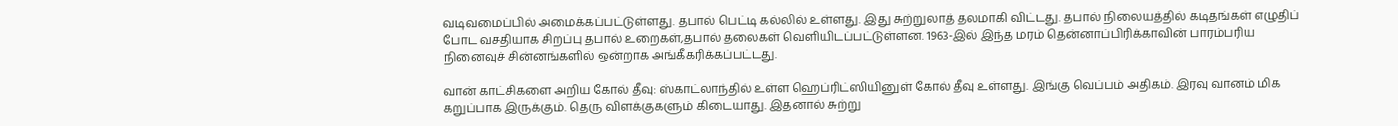வடிவமைப்பில் அமைக்கப்பட்டுள்ளது. தபால் பெட்டி கல்லில் உள்ளது. இது சுற்றுலாத் தலமாகி விட்டது. தபால் நிலையத்தில் கடிதங்கள் எழுதிப் போட வசதியாக சிறப்பு தபால் உறைகள்,தபால் தலைகள் வெளியிடப்பட்டுள்ளன. 1963-இல் இந்த மரம் தென்னாப்பிரிக்காவின் பாரம்பரிய நினைவுச் சின்னங்களில் ஒன்றாக அங்கீகரிக்கப்பட்டது.

வான் காட்சிகளை அறிய கோல் தீவு: ஸ்காட்லாந்தில் உள்ள ஹெப்ரிட்ஸியினுள் கோல் தீவு உள்ளது. இங்கு வெப்பம் அதிகம். இரவு வானம் மிக கறுப்பாக இருக்கும். தெரு விளக்குகளும் கிடையாது. இதனால் சுற்று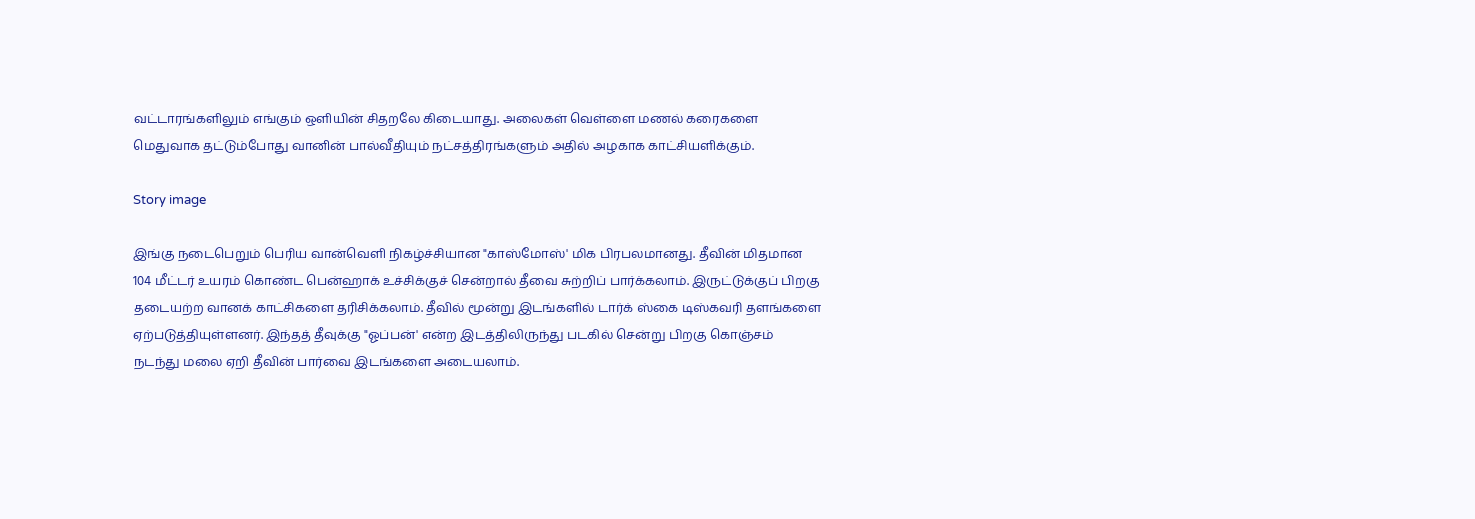வட்டாரங்களிலும் எங்கும் ஒளியின் சிதறலே கிடையாது. அலைகள் வெள்ளை மணல் கரைகளை மெதுவாக தட்டும்போது வானின் பால்வீதியும் நட்சத்திரங்களும் அதில் அழகாக காட்சியளிக்கும்.

Story image

இங்கு நடைபெறும் பெரிய வான்வெளி நிகழ்ச்சியான "காஸ்மோஸ்' மிக பிரபலமானது. தீவின் மிதமான 104 மீட்டர் உயரம் கொண்ட பென்ஹாக் உச்சிக்குச் சென்றால் தீவை சுற்றிப் பார்க்கலாம். இருட்டுக்குப் பிறகு தடையற்ற வானக் காட்சிகளை தரிசிக்கலாம். தீவில் மூன்று இடங்களில் டார்க் ஸ்கை டிஸ்கவரி தளங்களை ஏற்படுத்தியுள்ளனர். இந்தத் தீவுக்கு "ஓப்பன்' என்ற இடத்திலிருந்து படகில் சென்று பிறகு கொஞ்சம் நடந்து மலை ஏறி தீவின் பார்வை இடங்களை அடையலாம்.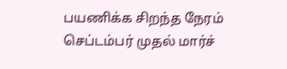பயணிக்க சிறந்த நேரம் செப்டம்பர் முதல் மார்ச்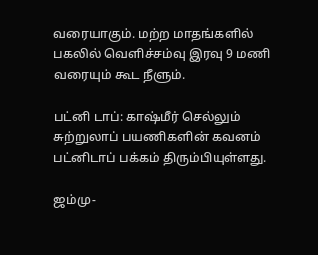வரையாகும். மற்ற மாதங்களில் பகலில் வெளிச்சம்வு இரவு 9 மணி வரையும் கூட நீளும்.

பட்னி டாப்: காஷ்மீர் செல்லும் சுற்றுலாப் பயணிகளின் கவனம் பட்னிடாப் பக்கம் திரும்பியுள்ளது.

ஜம்மு-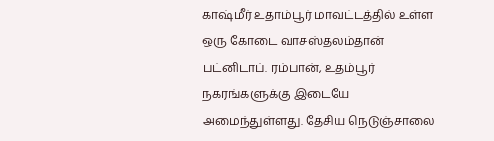காஷ்மீர் உதாம்பூர் மாவட்டத்தில் உள்ள ஒரு கோடை வாசஸ்தலம்தான் பட்னிடாப். ரம்பான், உதம்பூர் நகரங்களுக்கு இடையே அமைந்துள்ளது. தேசிய நெடுஞ்சாலை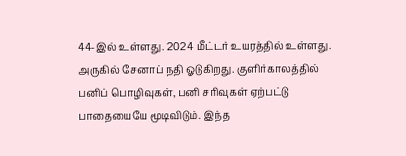44-இல் உள்ளது. 2024 மீட்டர் உயரத்தில் உள்ளது. அருகில் சேனாப் நதி ஓடுகிறது. குளிர்காலத்தில் பனிப் பொழிவுகள், பனி சரிவுகள் ஏற்பட்டு பாதையையே மூடிவிடும். இந்த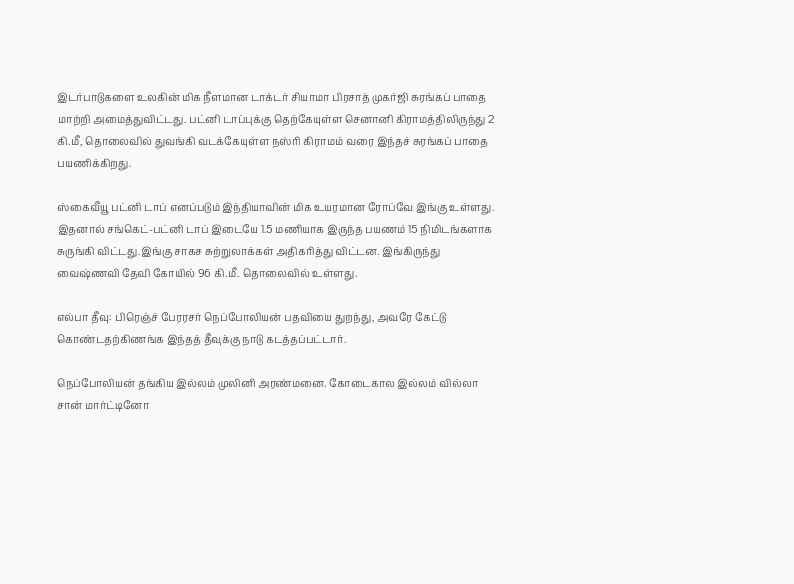இடர்பாடுகளை உலகின் மிக நீளமான டாக்டர் சியாமா பிரசாத் முகர்ஜி சுரங்கப் பாதை மாற்றி அமைத்துவிட்டது. பட்னி டாப்புக்கு தெற்கேயுள்ள செனானி கிராமத்திலிருந்து 2 கி.மீ, தொலைவில் துவங்கி வடக்கேயுள்ள நஸ்ரி கிராமம் வரை இந்தச் சுரங்கப் பாதை பயணிக்கிறது.

ஸ்கைவீயூ பட்னி டாப் எனப்படும் இந்தியாவின் மிக உயரமான ரோப்வே இங்கு உள்ளது. இதனால் சங்கெட்-பட்னி டாப் இடையே 1.5 மணியாக இருந்த பயணம் 15 நிமிடங்களாக சுருங்கி விட்டது.இங்கு சாகச சுற்றுலாக்கள் அதிகரித்து விட்டன. இங்கிருந்து வைஷ்ணவி தேவி கோயில் 96 கி.மீ. தொலைவில் உள்ளது.

எல்பா தீவு: பிரெஞ்ச் பேரரசர் நெப்போலியன் பதவியை துறந்து, அவரே கேட்டு கொண்டதற்கிணங்க இந்தத் தீவுக்கு நாடு கடத்தப்பட்டார்.

நெப்போலியன் தங்கிய இல்லம் முலினி அரண்மனை. கோடைகால இல்லம் வில்லா சான் மார்ட்டினோ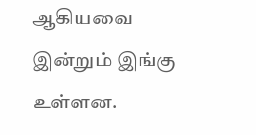ஆகியவை இன்றும் இங்கு உள்ளன.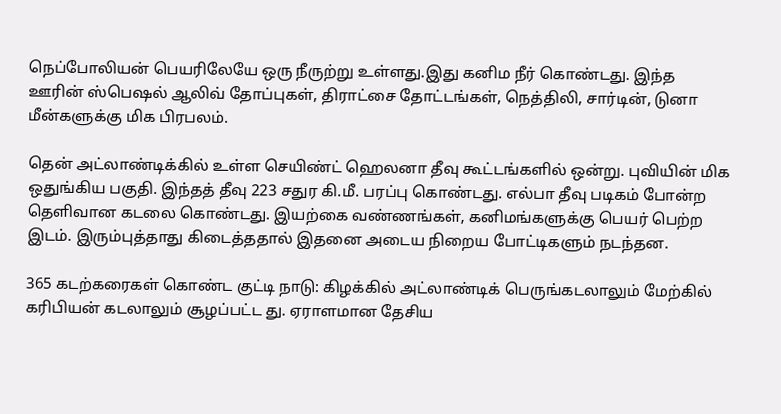நெப்போலியன் பெயரிலேயே ஒரு நீருற்று உள்ளது.இது கனிம நீர் கொண்டது. இந்த ஊரின் ஸ்பெஷல் ஆலிவ் தோப்புகள், திராட்சை தோட்டங்கள், நெத்திலி, சார்டின், டுனா மீன்களுக்கு மிக பிரபலம்.

தென் அட்லாண்டிக்கில் உள்ள செயிண்ட் ஹெலனா தீவு கூட்டங்களில் ஒன்று. புவியின் மிக ஒதுங்கிய பகுதி. இந்தத் தீவு 223 சதுர கி.மீ. பரப்பு கொண்டது. எல்பா தீவு படிகம் போன்ற தெளிவான கடலை கொண்டது. இயற்கை வண்ணங்கள், கனிமங்களுக்கு பெயர் பெற்ற இடம். இரும்புத்தாது கிடைத்ததால் இதனை அடைய நிறைய போட்டிகளும் நடந்தன.

365 கடற்கரைகள் கொண்ட குட்டி நாடு: கிழக்கில் அட்லாண்டிக் பெருங்கடலாலும் மேற்கில் கரிபியன் கடலாலும் சூழப்பட்ட து. ஏராளமான தேசிய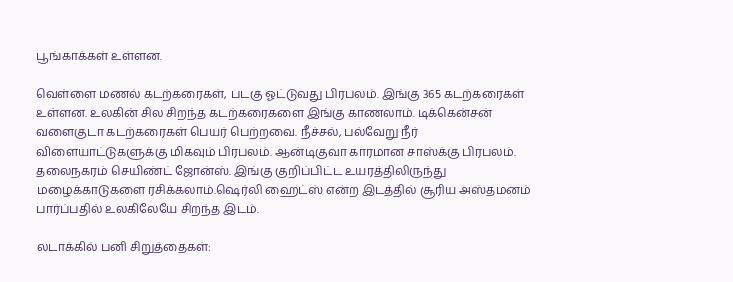பூங்காக்கள் உள்ளன.

வெள்ளை மணல் கடற்கரைகள், படகு ஓட்டுவது பிரபலம். இங்கு 365 கடற்கரைகள் உள்ளன. உலகின் சில சிறந்த கடற்கரைகளை இங்கு காணலாம். டிக்கென்சன் வளைகுடா கடற்கரைகள் பெயர் பெற்றவை. நீச்சல், பல்வேறு நீர் விளையாட்டுகளுக்கு மிகவும் பிரபலம். ஆன்டிகுவா காரமான சாஸ்க்கு பிரபலம். தலைநகரம் செயிண்ட் ஜோன்ஸ். இங்கு குறிப்பிட்ட உயரத்திலிருந்து மழைக்காடுகளை ரசிக்கலாம்.ஷெர்லி ஹைட்ஸ் என்ற இடத்தில் சூரிய அஸ்தமனம் பார்ப்பதில் உலகிலேயே சிறந்த இடம்.

லடாக்கில் பனி சிறுத்தைகள்: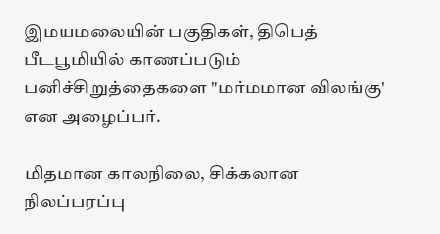இமயமலையின் பகுதிகள், திபெத் பீடபூமியில் காணப்படும் பனிச்சிறுத்தைகளை "மர்மமான விலங்கு' என அழைப்பர்.

மிதமான காலநிலை, சிக்கலான நிலப்பரப்பு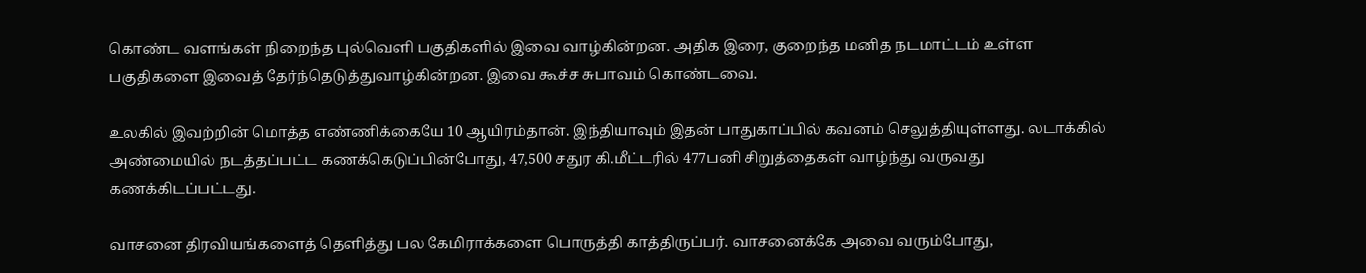கொண்ட வளங்கள் நிறைந்த புல்வெளி பகுதிகளில் இவை வாழ்கின்றன. அதிக இரை, குறைந்த மனித நடமாட்டம் உள்ள பகுதிகளை இவைத் தேர்ந்தெடுத்துவாழ்கின்றன. இவை கூச்ச சுபாவம் கொண்டவை.

உலகில் இவற்றின் மொத்த எண்ணிக்கையே 10 ஆயிரம்தான். இந்தியாவும் இதன் பாதுகாப்பில் கவனம் செலுத்தியுள்ளது. லடாக்கில் அண்மையில் நடத்தப்பட்ட கணக்கெடுப்பின்போது, 47,500 சதுர கி.மீட்டரில் 477பனி சிறுத்தைகள் வாழ்ந்து வருவது கணக்கிடப்பட்டது.

வாசனை திரவியங்களைத் தெளித்து பல கேமிராக்களை பொருத்தி காத்திருப்பர். வாசனைக்கே அவை வரும்போது,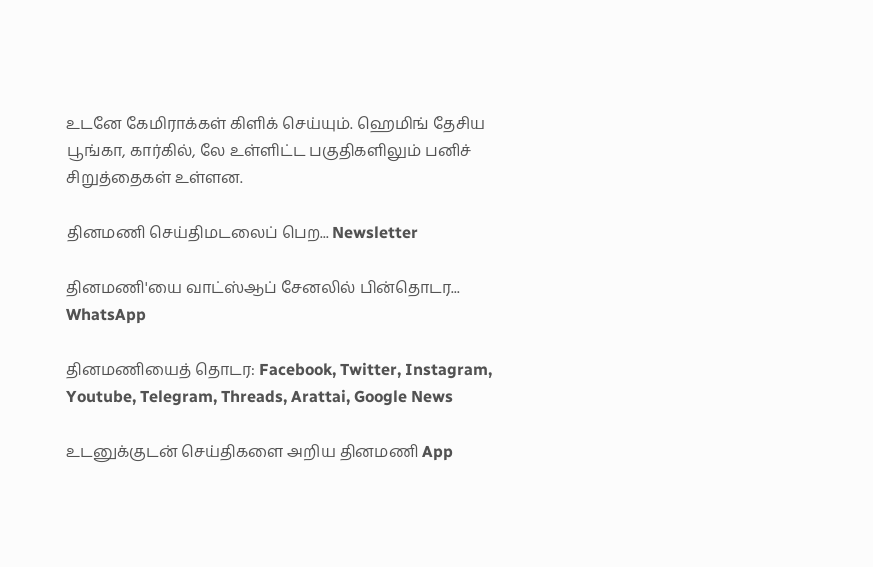உடனே கேமிராக்கள் கிளிக் செய்யும். ஹெமிங் தேசிய பூங்கா, கார்கில், லே உள்ளிட்ட பகுதிகளிலும் பனிச் சிறுத்தைகள் உள்ளன.

தினமணி செய்திமடலைப் பெற... Newsletter

தினமணி'யை வாட்ஸ்ஆப் சேனலில் பின்தொடர... WhatsApp

தினமணியைத் தொடர: Facebook, Twitter, Instagram, Youtube, Telegram, Threads, Arattai, Google News

உடனுக்குடன் செய்திகளை அறிய தினமணி App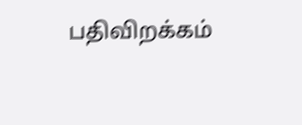பதிவிறக்கம்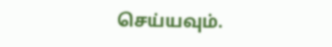செய்யவும்.